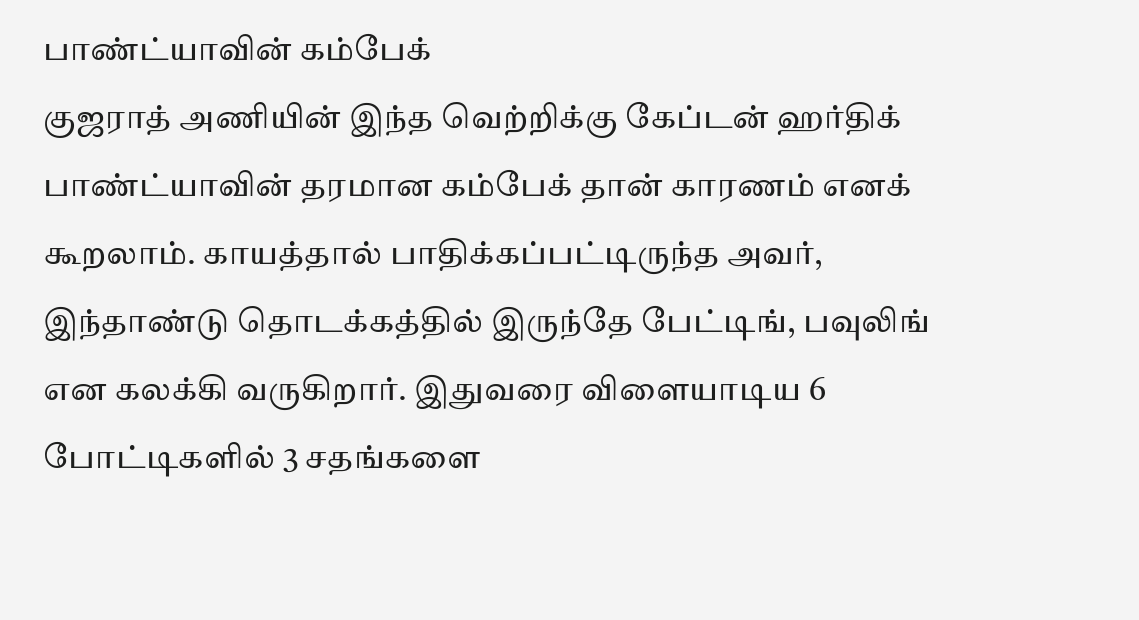பாண்ட்யாவின் கம்பேக்
குஜராத் அணியின் இந்த வெற்றிக்கு கேப்டன் ஹர்திக் பாண்ட்யாவின் தரமான கம்பேக் தான் காரணம் எனக் கூறலாம். காயத்தால் பாதிக்கப்பட்டிருந்த அவர், இந்தாண்டு தொடக்கத்தில் இருந்தே பேட்டிங், பவுலிங் என கலக்கி வருகிறார். இதுவரை விளையாடிய 6 போட்டிகளில் 3 சதங்களை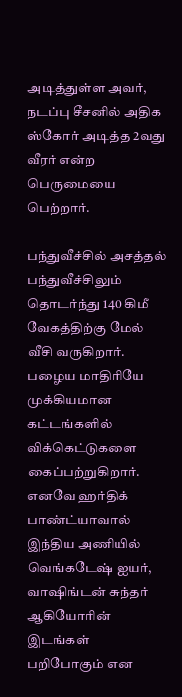அடித்துள்ள அவர், நடப்பு சீசனில் அதிக ஸ்கோர் அடித்த 2வது வீரர் என்ற பெருமையை பெற்றார்.

பந்துவீச்சில் அசத்தல்
பந்துவீச்சிலும் தொடர்ந்து 140 கிமீ வேகத்திற்கு மேல் வீசி வருகிறார். பழைய மாதிரியே முக்கியமான கட்டங்களில் விக்கெட்டுகளை கைப்பற்றுகிறார். எனவே ஹர்திக் பாண்ட்யாவால் இந்திய அணியில் வெங்கடேஷ் ஐயர், வாஷிங்டன் சுந்தர் ஆகியோரின் இடங்கள் பறிபோகும் என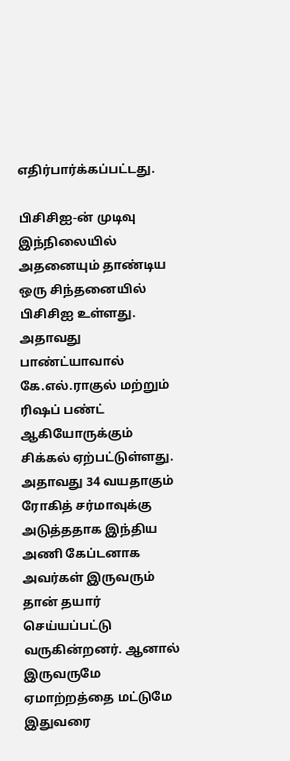எதிர்பார்க்கப்பட்டது.

பிசிசிஐ-ன் முடிவு
இந்நிலையில் அதனையும் தாண்டிய ஒரு சிந்தனையில் பிசிசிஐ உள்ளது. அதாவது பாண்ட்யாவால் கே.எல்.ராகுல் மற்றும் ரிஷப் பண்ட் ஆகியோருக்கும் சிக்கல் ஏற்பட்டுள்ளது. அதாவது 34 வயதாகும் ரோகித் சர்மாவுக்கு அடுத்ததாக இந்திய அணி கேப்டனாக அவர்கள் இருவரும் தான் தயார் செய்யப்பட்டு வருகின்றனர். ஆனால் இருவருமே ஏமாற்றத்தை மட்டுமே இதுவரை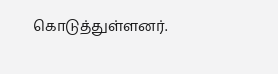கொடுத்துள்ளனர்.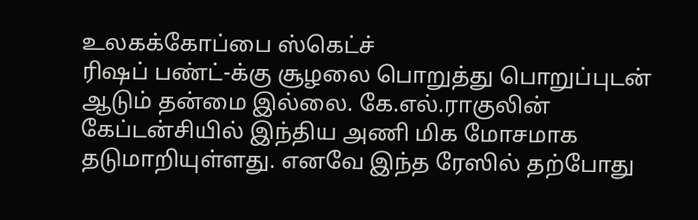உலகக்கோப்பை ஸ்கெட்ச்
ரிஷப் பண்ட்-க்கு சூழலை பொறுத்து பொறுப்புடன் ஆடும் தன்மை இல்லை. கே.எல்.ராகுலின் கேப்டன்சியில் இந்திய அணி மிக மோசமாக தடுமாறியுள்ளது. எனவே இந்த ரேஸில் தற்போது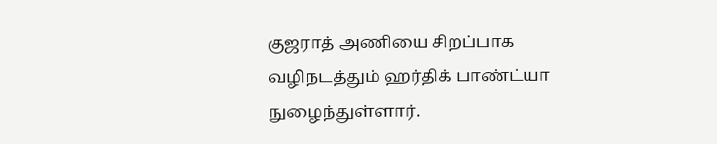குஜராத் அணியை சிறப்பாக வழிநடத்தும் ஹர்திக் பாண்ட்யா நுழைந்துள்ளார்.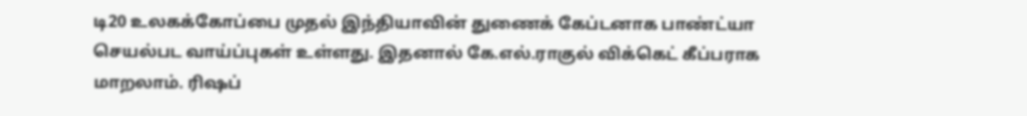டி20 உலகக்கோப்பை முதல் இந்தியாவின் துணைக் கேப்டனாக பாண்ட்யா செயல்பட வாய்ப்புகள் உள்ளது. இதனால் கே.எல்.ராகுல் விக்கெட் கீப்பராக மாறலாம். ரிஷப்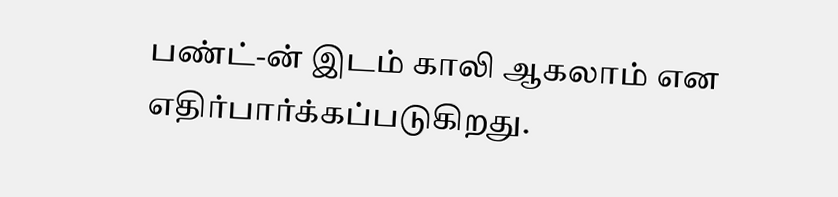பண்ட்-ன் இடம் காலி ஆகலாம் என எதிர்பார்க்கப்படுகிறது.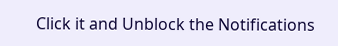Click it and Unblock the Notifications